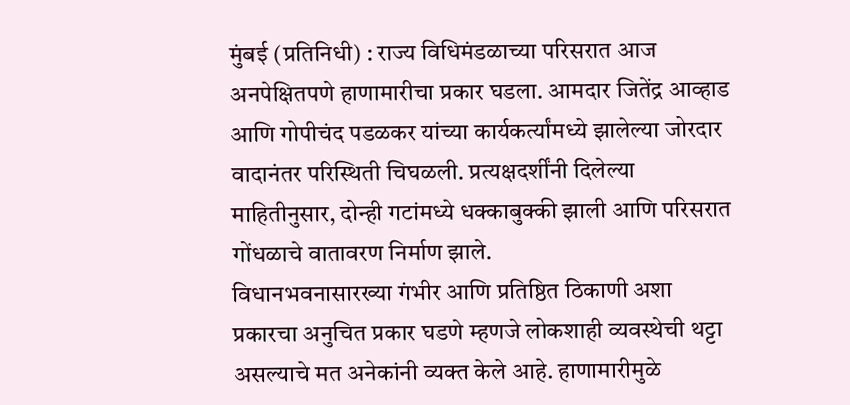मुंबई (प्रतिनिधी) : राज्य विधिमंडळाच्या परिसरात आज अनपेक्षितपणे हाणामारीचा प्रकार घडला. आमदार जितेंद्र आव्हाड आणि गोपीचंद पडळकर यांच्या कार्यकर्त्यांमध्ये झालेल्या जोरदार वादानंतर परिस्थिती चिघळली. प्रत्यक्षदर्शींनी दिलेल्या माहितीनुसार, दोन्ही गटांमध्ये धक्काबुक्की झाली आणि परिसरात गोंधळाचे वातावरण निर्माण झाले.
विधानभवनासारख्या गंभीर आणि प्रतिष्ठित ठिकाणी अशा प्रकारचा अनुचित प्रकार घडणे म्हणजे लोकशाही व्यवस्थेची थट्टा असल्याचे मत अनेकांनी व्यक्त केले आहे. हाणामारीमुळे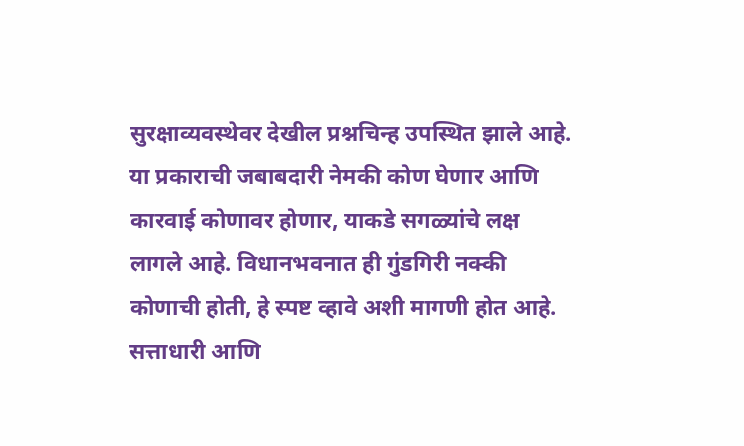सुरक्षाव्यवस्थेवर देखील प्रश्नचिन्ह उपस्थित झाले आहे.
या प्रकाराची जबाबदारी नेमकी कोण घेणार आणि कारवाई कोणावर होणार, याकडे सगळ्यांचे लक्ष लागले आहे. विधानभवनात ही गुंडगिरी नक्की कोणाची होती, हे स्पष्ट व्हावे अशी मागणी होत आहे. सत्ताधारी आणि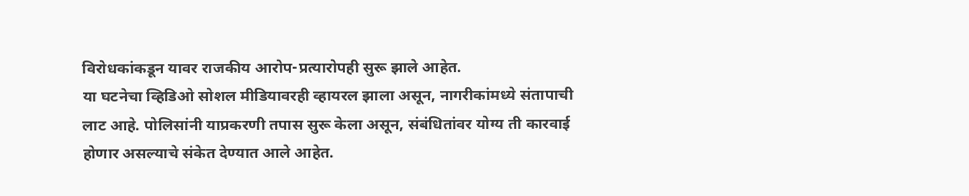विरोधकांकडून यावर राजकीय आरोप-प्रत्यारोपही सुरू झाले आहेत.
या घटनेचा व्हिडिओ सोशल मीडियावरही व्हायरल झाला असून, नागरीकांमध्ये संतापाची लाट आहे. पोलिसांनी याप्रकरणी तपास सुरू केला असून, संबंधितांवर योग्य ती कारवाई होणार असल्याचे संकेत देण्यात आले आहेत.